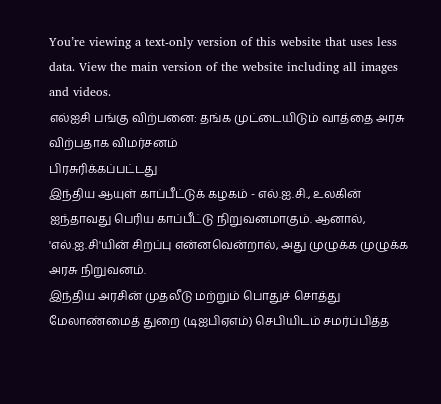You’re viewing a text-only version of this website that uses less data. View the main version of the website including all images and videos.
எல்ஐசி பங்கு விற்பனை: தங்க முட்டையிடும் வாத்தை அரசு விற்பதாக விமர்சனம்
பிரசுரிக்கப்பட்டது
இந்திய ஆயுள் காப்பீட்டுக் கழகம் - எல்.ஐ.சி., உலகின் ஐந்தாவது பெரிய காப்பீட்டு நிறுவனமாகும். ஆனால், 'எல்.ஐ.சி'யின் சிறப்பு என்னவென்றால், அது முழுக்க முழுக்க அரசு நிறுவனம்.
இந்திய அரசின் முதலீடு மற்றும் பொதுச் சொத்து மேலாண்மைத் துறை (டிஐபிஏஎம்) செபியிடம் சமர்ப்பித்த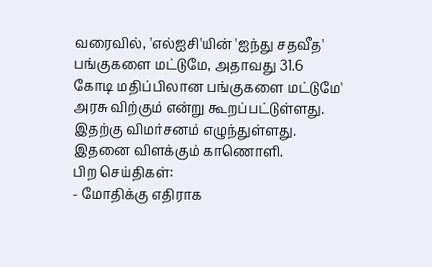வரைவில், 'எல்ஐசி'யின் 'ஐந்து சதவீத' பங்குகளை மட்டுமே, அதாவது 31.6 கோடி மதிப்பிலான பங்குகளை மட்டுமே' அரசு விற்கும் என்று கூறப்பட்டுள்ளது. இதற்கு விமர்சனம் எழுந்துள்ளது.
இதனை விளக்கும் காணொளி.
பிற செய்திகள்:
- மோதிக்கு எதிராக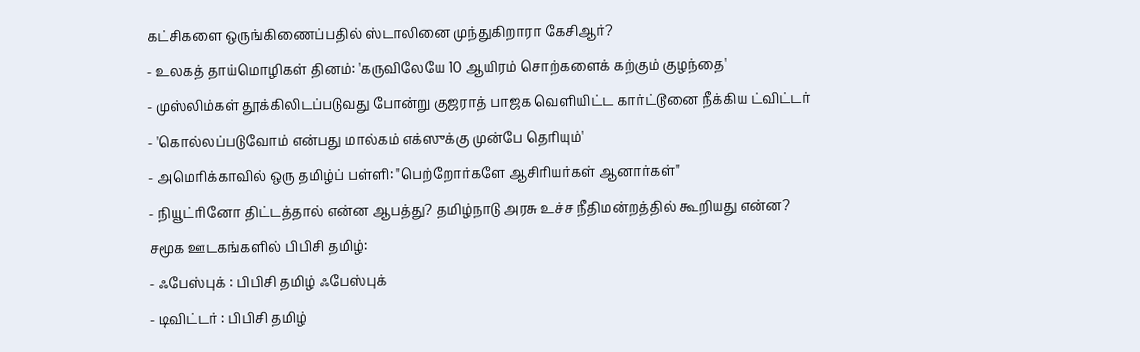கட்சிகளை ஒருங்கிணைப்பதில் ஸ்டாலினை முந்துகிறாரா கேசிஆர்?
- உலகத் தாய்மொழிகள் தினம்: 'கருவிலேயே 10 ஆயிரம் சொற்களைக் கற்கும் குழந்தை'
- முஸ்லிம்கள் தூக்கிலிடப்படுவது போன்று குஜராத் பாஜக வெளியிட்ட கார்ட்டூனை நீக்கிய ட்விட்டர்
- 'கொல்லப்படுவோம் என்பது மால்கம் எக்ஸுக்கு முன்பே தெரியும்'
- அமெரிக்காவில் ஒரு தமிழ்ப் பள்ளி: "பெற்றோர்களே ஆசிரியர்கள் ஆனார்கள்"
- நியூட்ரினோ திட்டத்தால் என்ன ஆபத்து? தமிழ்நாடு அரசு உச்ச நீதிமன்றத்தில் கூறியது என்ன?
சமூக ஊடகங்களில் பிபிசி தமிழ்:
- ஃபேஸ்புக் : பிபிசி தமிழ் ஃபேஸ்புக்
- டிவிட்டர் : பிபிசி தமிழ்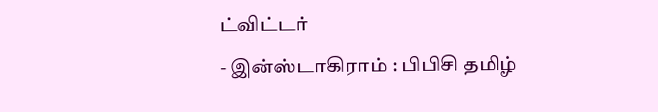ட்விட்டர்
- இன்ஸ்டாகிராம் : பிபிசி தமிழ்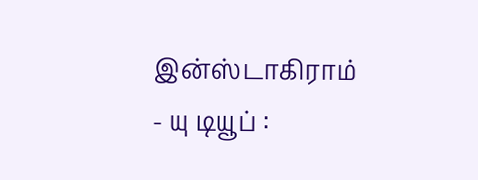இன்ஸ்டாகிராம்
- யு டியூப் :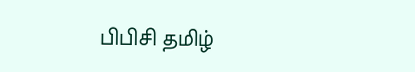பிபிசி தமிழ்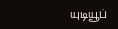யுடியூப்